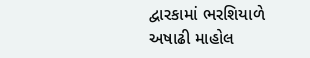દ્વારકામાં ભરશિયાળે અષાઢી માહોલ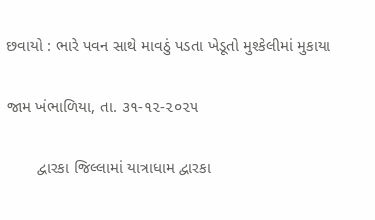છવાયો : ભારે પવન સાથે માવઠું પડતા ખેડૂતો મુશ્કેલીમાં મુકાયા

જામ ખંભાળિયા, તા. ૩૧-૧૨-૨૦૨૫

       દ્વારકા જિલ્લામાં યાત્રાધામ દ્વારકા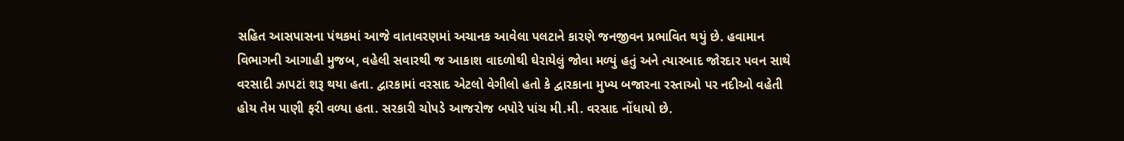સહિત આસપાસના પંથકમાં આજે વાતાવરણમાં અચાનક આવેલા પલટાને કારણે જનજીવન પ્રભાવિત થયું છે. હવામાન વિભાગની આગાહી મુજબ, વહેલી સવારથી જ આકાશ વાદળોથી ઘેરાયેલું જોવા મળ્યું હતું અને ત્યારબાદ જોરદાર પવન સાથે વરસાદી ઝાપટાં શરૂ થયા હતા. દ્વારકામાં વરસાદ એટલો વેગીલો હતો કે દ્વારકાના મુખ્ય બજારના રસ્તાઓ પર નદીઓ વહેતી હોય તેમ પાણી ફરી વળ્યા હતા. સરકારી ચોપડે આજરોજ બપોરે પાંચ મી.મી. વરસાદ નોંધાયો છે.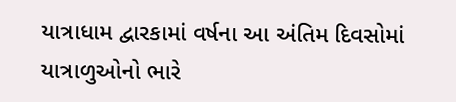યાત્રાધામ દ્વારકામાં વર્ષના આ અંતિમ દિવસોમાં યાત્રાળુઓનો ભારે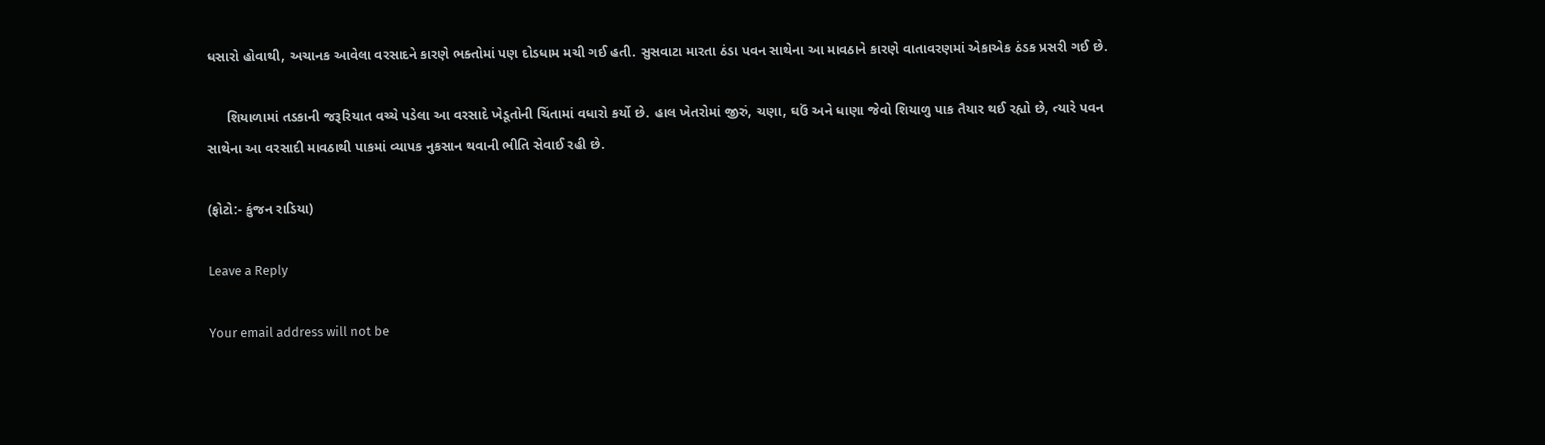ધસારો હોવાથી, અચાનક આવેલા વરસાદને કારણે ભક્તોમાં પણ દોડધામ મચી ગઈ હતી. સુસવાટા મારતા ઠંડા પવન સાથેના આ માવઠાને કારણે વાતાવરણમાં એકાએક ઠંડક પ્રસરી ગઈ છે.

     શિયાળામાં તડકાની જરૂરિયાત વચ્ચે પડેલા આ વરસાદે ખેડૂતોની ચિંતામાં વધારો કર્યો છે. હાલ ખેતરોમાં જીરું, ચણા, ઘઉં અને ધાણા જેવો શિયાળુ પાક તૈયાર થઈ રહ્યો છે, ત્યારે પવન સાથેના આ વરસાદી માવઠાથી પાકમાં વ્યાપક નુકસાન થવાની ભીતિ સેવાઈ રહી છે.

(ફોટો:- કુંજન રાડિયા)

Leave a Reply

Your email address will not be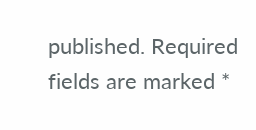published. Required fields are marked *